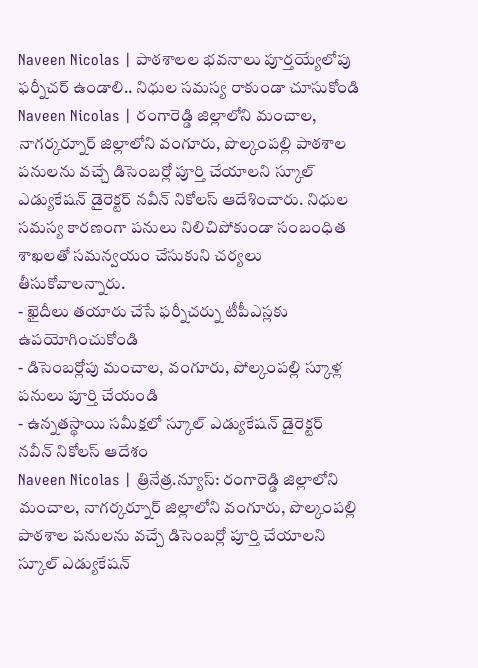Naveen Nicolas | పాఠశాలల భవనాలు పూర్తయ్యేలోపు ఫర్నీచర్ ఉండాలి.. నిధుల సమస్య రాకుండా చూసుకోండి
Naveen Nicolas | రంగారెడ్డి జిల్లాలోని మంచాల, నాగర్కర్నూర్ జిల్లాలోని వంగూరు, పొల్కంపల్లి పాఠశాల పనులను వచ్చే డిసెంబర్లో పూర్తి చేయాలని స్కూల్ ఎడ్యుకేషన్ డైరెక్టర్ నవీన్ నికోలస్ ఆదేశించారు. నిధుల సమస్య కారణంగా పనులు నిలిచిపోకుండా సంబంధిత శాఖలతో సమన్వయం చేసుకుని చర్యలు తీసుకోవాలన్నారు.
- ఖైదీలు తయారు చేసే ఫర్నీచర్ను టీపీఎస్లకు ఉపయోగించుకోండి
- డిసెంబర్లోపు మంచాల, వంగూరు, పోల్కంపల్లి స్కూళ్ల పనులు పూర్తి చేయండి
- ఉన్నతస్థాయి సమీక్షలో స్కూల్ ఎడ్యుకేషన్ డైరెక్టర్ నవీన్ నికోలస్ ఆదేశం
Naveen Nicolas | త్రినేత్ర.న్యూస్: రంగారెడ్డి జిల్లాలోని మంచాల, నాగర్కర్నూర్ జిల్లాలోని వంగూరు, పొల్కంపల్లి పాఠశాల పనులను వచ్చే డిసెంబర్లో పూర్తి చేయాలని స్కూల్ ఎడ్యుకేషన్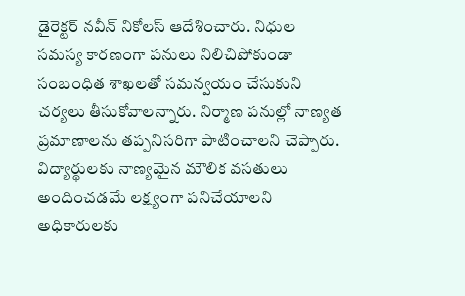డైరెక్టర్ నవీన్ నికోలస్ ఆదేశించారు. నిధుల సమస్య కారణంగా పనులు నిలిచిపోకుండా సంబంధిత శాఖలతో సమన్వయం చేసుకుని చర్యలు తీసుకోవాలన్నారు. నిర్మాణ పనుల్లో నాణ్యత ప్రమాణాలను తప్పనిసరిగా పాటించాలని చెప్పారు. విద్యార్థులకు నాణ్యమైన మౌలిక వసతులు అందించడమే లక్ష్యంగా పనిచేయాలని అధికారులకు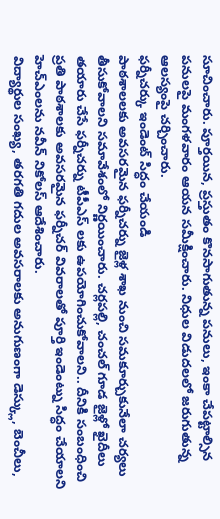సూచించారు. పూర్తయిన, ప్రస్తుతం కొనసాగుతున్న పనులు, ఇంకా చేపట్టాల్సిన పనులపై మంగళవారం ఆయన సమీక్షించారు. నిధుల విడుదలలో జరుగుతున్న ఆలస్యంపై చర్చించారు.
ఫర్నీచర్కు ఇండెంట్ సిద్ధం చేయండి
పాఠశాలలకు అవసరమైన ఫర్నీచర్ను జైళ్ల శాఖ నుంచి సమకూర్చుకునేలా చర్యలు తీసుకోవాలని సమావేశంలో నిర్ణయించారు. చర్లపల్లి, చంచల్ గూడ జైళ్లో ఖైదీలు తయారు చేసే ఫర్నీచర్ను టీపీఎస్ లకు ఉపయోగించుకోవాలని.. దీనికి సంబంధించి ప్రతి పాఠశాలకు అవసరమైన ఫర్నీచర్ వివరాలతో పూర్తి ఇండెంట్ను సిద్ధం చేయాలని హెచ్ఎంలను నవీన్ నికోలస్ ఆదేశించారు.
విద్యార్థుల సంఖ్య, తరగతి గదుల అవసరాలకు అనుగుణంగా డెస్క్లు, బెంచీలు,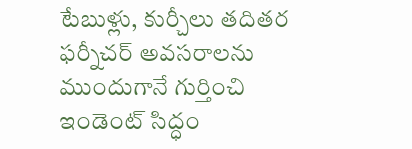టేబుళ్లు, కుర్చీలు తదితర ఫర్నీచర్ అవసరాలను ముందుగానే గుర్తించి ఇండెంట్ సిద్ధం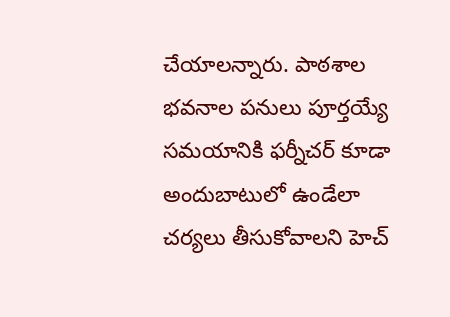చేయాలన్నారు. పాఠశాల భవనాల పనులు పూర్తయ్యే సమయానికి ఫర్నీచర్ కూడా అందుబాటులో ఉండేలా చర్యలు తీసుకోవాలని హెచ్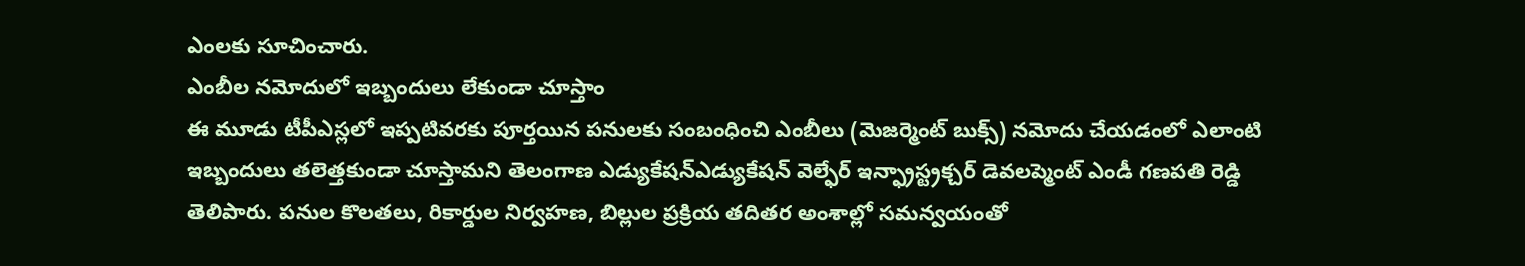ఎంలకు సూచించారు.
ఎంబీల నమోదులో ఇబ్బందులు లేకుండా చూస్తాం
ఈ మూడు టీపీఎస్లలో ఇప్పటివరకు పూర్తయిన పనులకు సంబంధించి ఎంబీలు (మెజర్మెంట్ బుక్స్) నమోదు చేయడంలో ఎలాంటి ఇబ్బందులు తలెత్తకుండా చూస్తామని తెలంగాణ ఎడ్యుకేషన్ఎడ్యుకేషన్ వెల్ఫేర్ ఇన్ఫ్రాస్ట్రక్చర్ డెవలప్మెంట్ ఎండీ గణపతి రెడ్డి తెలిపారు. పనుల కొలతలు, రికార్డుల నిర్వహణ, బిల్లుల ప్రక్రియ తదితర అంశాల్లో సమన్వయంతో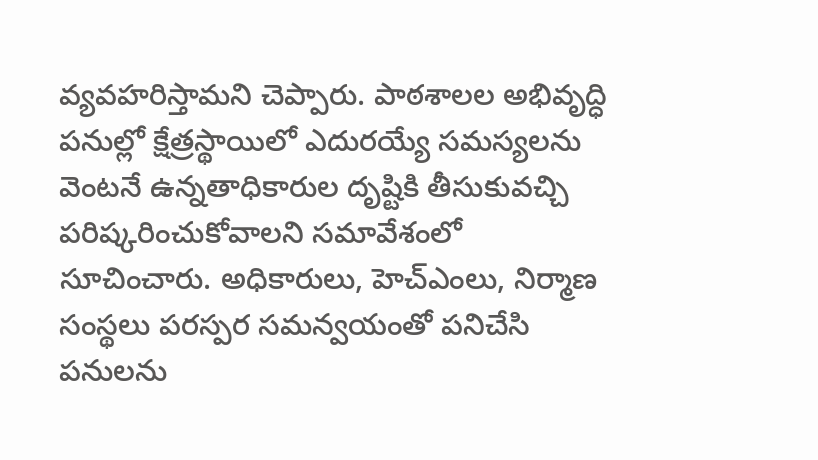వ్యవహరిస్తామని చెప్పారు. పాఠశాలల అభివృద్ధి పనుల్లో క్షేత్రస్థాయిలో ఎదురయ్యే సమస్యలను వెంటనే ఉన్నతాధికారుల దృష్టికి తీసుకువచ్చి పరిష్కరించుకోవాలని సమావేశంలో సూచించారు. అధికారులు, హెచ్ఎంలు, నిర్మాణ సంస్థలు పరస్పర సమన్వయంతో పనిచేసి పనులను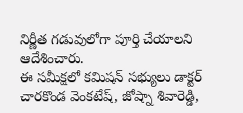నిర్ణీత గడువులోగా పూర్తి చేయాలని ఆదేశించారు.
ఈ సమీక్షలో కమిషన్ సభ్యులు డాక్టర్ చారకొండ వెంకటేష్, జోష్నా శివారెడ్డి,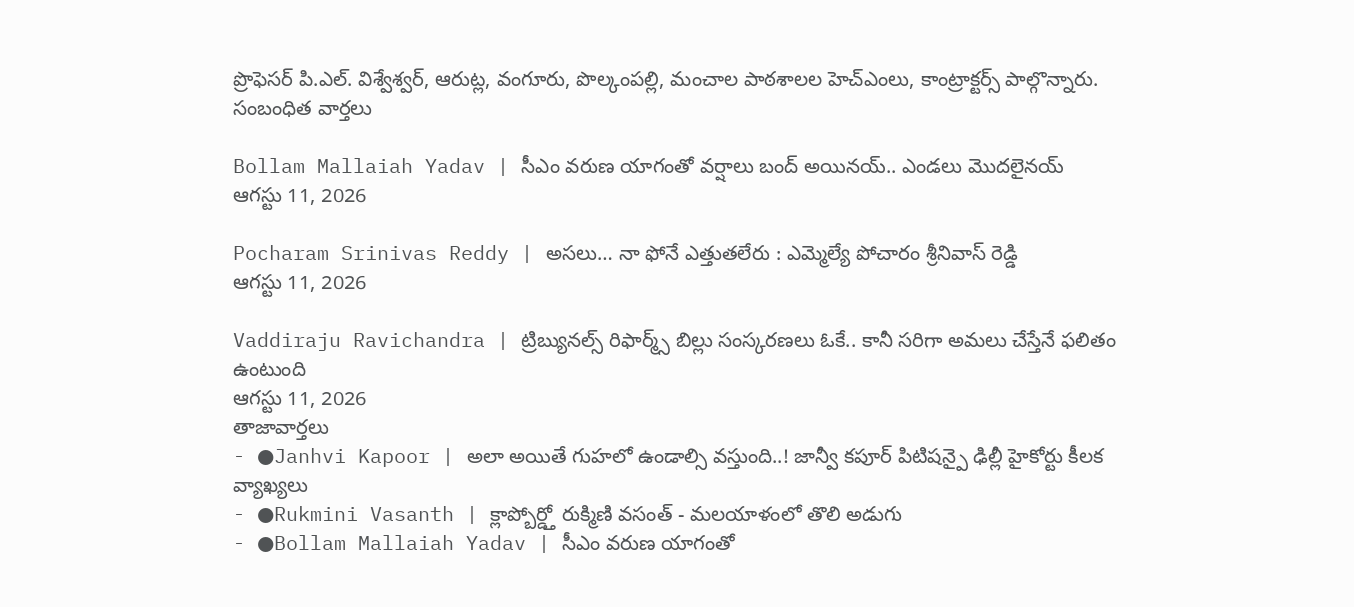ప్రొఫెసర్ పి.ఎల్. విశ్వేశ్వర్, ఆరుట్ల, వంగూరు, పొల్కంపల్లి, మంచాల పాఠశాలల హెచ్ఎంలు, కాంట్రాక్టర్స్ పాల్గొన్నారు.
సంబంధిత వార్తలు

Bollam Mallaiah Yadav | సీఎం వరుణ యాగంతో వర్షాలు బంద్ అయినయ్.. ఎండలు మొదలైనయ్
ఆగస్టు 11, 2026

Pocharam Srinivas Reddy | అసలు… నా ఫోనే ఎత్తుతలేరు : ఎమ్మెల్యే పోచారం శ్రీనివాస్ రెడ్డి
ఆగస్టు 11, 2026

Vaddiraju Ravichandra | ట్రిబ్యునల్స్ రిఫార్మ్స్ బిల్లు సంస్కరణలు ఓకే.. కానీ సరిగా అమలు చేస్తేనే ఫలితం ఉంటుంది
ఆగస్టు 11, 2026
తాజావార్తలు
- ●Janhvi Kapoor | అలా అయితే గుహలో ఉండాల్సి వస్తుంది..! జాన్వీ కపూర్ పిటిషన్పై ఢిల్లీ హైకోర్టు కీలక వ్యాఖ్యలు
- ●Rukmini Vasanth | క్లాప్బోర్డ్తో రుక్మిణి వసంత్ - మలయాళంలో తొలి అడుగు
- ●Bollam Mallaiah Yadav | సీఎం వరుణ యాగంతో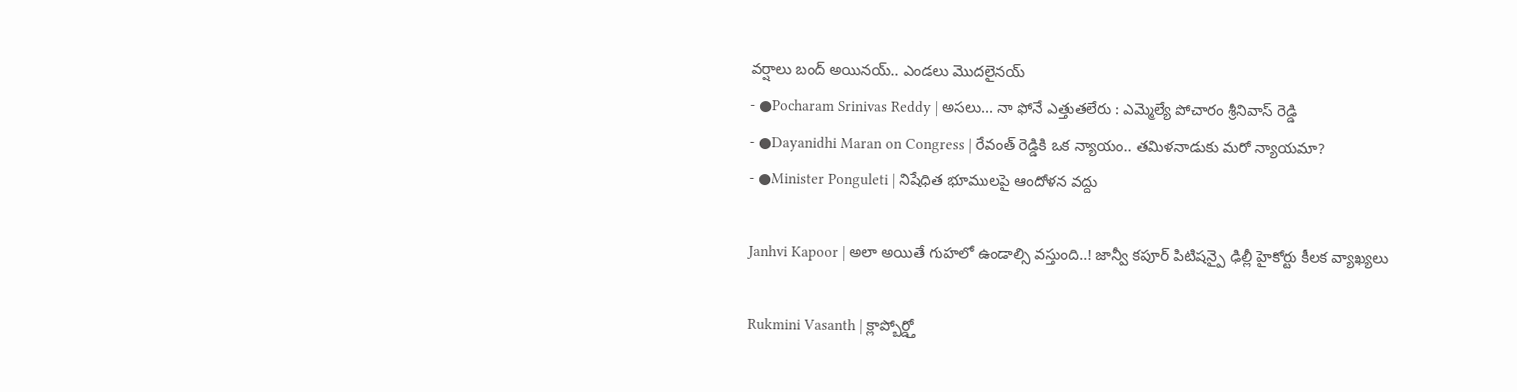వర్షాలు బంద్ అయినయ్.. ఎండలు మొదలైనయ్
- ●Pocharam Srinivas Reddy | అసలు... నా ఫోనే ఎత్తుతలేరు : ఎమ్మెల్యే పోచారం శ్రీనివాస్ రెడ్డి
- ●Dayanidhi Maran on Congress | రేవంత్ రెడ్డికి ఒక న్యాయం.. తమిళనాడుకు మరో న్యాయమా?
- ●Minister Ponguleti | నిషేధిత భూములపై ఆందోళన వద్దు

Janhvi Kapoor | అలా అయితే గుహలో ఉండాల్సి వస్తుంది..! జాన్వీ కపూర్ పిటిషన్పై ఢిల్లీ హైకోర్టు కీలక వ్యాఖ్యలు

Rukmini Vasanth | క్లాప్బోర్డ్తో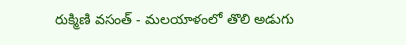రుక్మిణి వసంత్ - మలయాళంలో తొలి అడుగు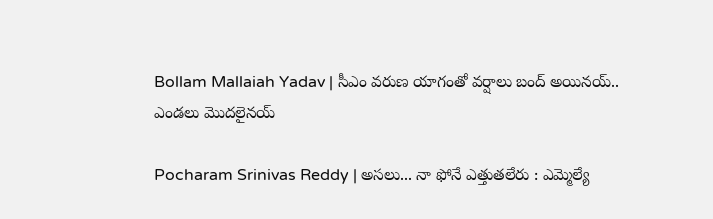Bollam Mallaiah Yadav | సీఎం వరుణ యాగంతో వర్షాలు బంద్ అయినయ్.. ఎండలు మొదలైనయ్

Pocharam Srinivas Reddy | అసలు... నా ఫోనే ఎత్తుతలేరు : ఎమ్మెల్యే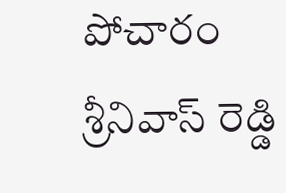పోచారం శ్రీనివాస్ రెడ్డి